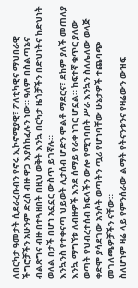ለበርካታ ዓመታት ሲደራረቡብን የኖሩ ኢኮኖሚያዊ፣ ፖለቲካዊና ማህበራዊ ችግሮቻችን አሁንም ድረስ ብዙ ዋጋ እያስከፈሉን ነው። ዓለም በስልጣኔና ብልጽግና ብዙ በተጓዘበት በዚህ ወቅት እንኳ በርካታ ዜጎቻችን በድህነትና ከድህነት ወለል በታች በሆነ አኗኗር ውስጥ ይገኛሉ።
እንኳንስ የተቀናጣ ህይወት ሊታሰብ ሆድን ሞልቶ ማደርና፣ ደከም ያለች መጠለያ እንኳ ማግኘቱ ለብዙዎች እንደ ሰማይ የራቀ ነገር ሆኗል። ከፍተኛ ቁጥር ያለው ወጣት የህብረተሰብ ክፍላችን ውሎ የሚገባበት ሥራ እንኳን ስለሌለው ወላጅ ቀድሞ ያሳደገው አንሶት ወጣትን ጧሪ የሆነባቸው ሁኔታዎች ተጨባጭ መገለጫዎቻችን ናቸው።
ስለሆነም ዛሬ ላይ የምንሰራው ልማት የትናንቱንና የዛሬውን ውዝፍ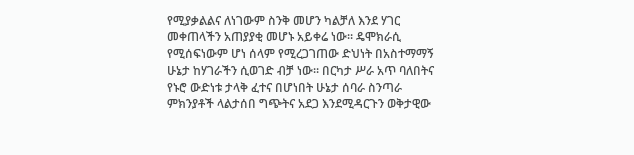የሚያቃልልና ለነገውም ስንቅ መሆን ካልቻለ እንደ ሃገር መቀጠላችን አጠያያቂ መሆኑ አይቀሬ ነው። ዴሞክራሲ የሚሰፍነውም ሆነ ሰላም የሚረጋገጠው ድህነት በአስተማማኝ ሁኔታ ከሃገራችን ሲወገድ ብቻ ነው። በርካታ ሥራ አጥ ባለበትና የኑሮ ውድነቱ ታላቅ ፈተና በሆነበት ሁኔታ ሰባራ ስንጣራ ምክንያቶች ላልታሰበ ግጭትና አደጋ እንደሚዳርጉን ወቅታዊው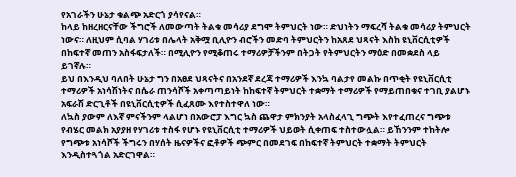የአገራችን ሁኔታ ቁልጭ አድርጎ ያሳየናል።
ከላይ ከዘረዘርናቸው ችግሮች ለመውጣት ትልቁ መሳሪያ ደግሞ ትምህርት ነው። ድህነትን ማፍረሻ ትልቁ መሳሪያ ትምህርት ነውና። ለዚህም ሲባል ሃገሪቱ በሌላት አቅሟ ቢሊዮን ብሮችን መድባ ትምህርትን ከአጸደ ህጻናት እስከ ዩኒቨርሲቲዎች በከፍተኛ መጠን አስፋፍታለች። በሚሊዮን የሚቆጠሩ ተማሪዎቻችንም በትጋት የትምህርትን ማዕድ በመቋደስ ላይ ይገኛሉ።
ይህ በእንዲህ ባለበት ሁኔታ ግን በአፀደ ህጻናትና በአንደኛ ደረጃ ተማሪዎች እንኳ ባልታየ መልኩ በጥቂት የዩኒቨርሲቲ ተማሪዎች አነሳሽነትና በሴራ ጠንሳሾች አቀጣጣይነት ከከፍተኛ ትምህርት ተቋማት ተማሪዎች የማይጠበቁና ተገቢ ያልሆኑ አፍራሽ ድርጊቶች በዩኒቨርሲቲዎች ሲፈጸሙ እየተስተዋለ ነው።
ለኳስ ያውም ለእኛ ምናችንም ላልሆነ በአውሮፓ እግር ኳስ ጨዋታ ምክንያት አላስፈላጊ ግጭት እየተፈጠረና ግጭቱ የብሄር መልክ አያያዘ የሃገሪቱ ተስፋ የሆኑ የዩኒቨርሲቲ ተማሪዎች ህይወት ሲቀጠፍ ተስተውሏል። ይኸንንም ተከትሎ የግጭቱ አነሳሾች ችግሩን በሃሰት ዜናዎችና ፎቶዎች ጭምር በመደገፍ በከፍተኛ ትምህርት ተቋማት ትምህርት እንዲስተጓጎል አድርገዋል።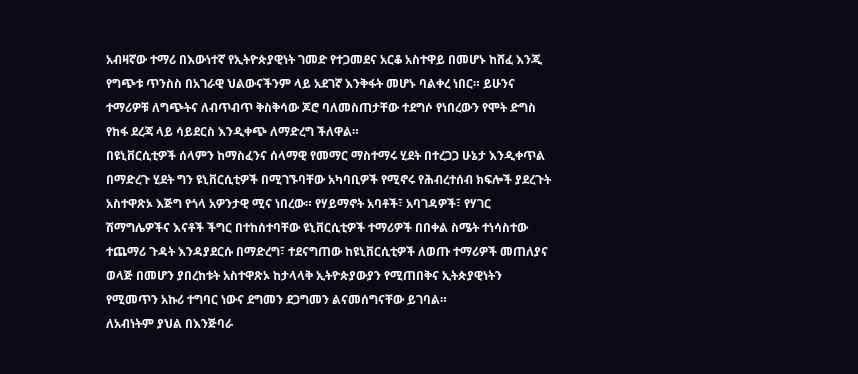አብዛኛው ተማሪ በእውነተኛ የኢትዮጵያዊነት ገመድ የተጋመደና አርቆ አስተዋይ በመሆኑ ከሸፈ እንጂ የግጭቱ ጥንስስ በአገራዊ ህልውናችንም ላይ አደገኛ እንቅፋት መሆኑ ባልቀረ ነበር። ይሁንና ተማሪዎቹ ለግጭትና ለብጥብጥ ቅስቅሳው ጆሮ ባለመስጠታቸው ተደግሶ የነበረውን የሞት ድግስ የከፋ ደረጃ ላይ ሳይደርስ እንዲቀጭ ለማድረግ ችለዋል።
በዩኒቨርሲቲዎች ሰላምን ከማስፈንና ሰላማዊ የመማር ማስተማሩ ሂደት በተረጋጋ ሁኔታ እንዲቀጥል በማድረጉ ሂደት ግን ዩኒቨርሲቲዎች በሚገኙባቸው አካባቢዎች የሚኖሩ የሕብረተሰብ ክፍሎች ያደረጉት አስተዋጽኦ እጅግ የጎላ አዎንታዊ ሚና ነበረው። የሃይማኖት አባቶች፣ አባገዳዎች፣ የሃገር ሽማግሌዎችና እናቶች ችግር በተከሰተባቸው ዩኒቨርሲቲዎች ተማሪዎች በበቀል ስሜት ተነሳስተው ተጨማሪ ጉዳት እንዳያደርሱ በማድረግ፣ ተደናግጠው ከዩኒቨርሲቲዎች ለወጡ ተማሪዎች መጠለያና ወላጅ በመሆን ያበረከቱት አስተዋጽኦ ከታላላቅ ኢትዮጵያውያን የሚጠበቅና ኢትጵያዊነትን የሚመጥን አኩሪ ተግባር ነውና ደግመን ደጋግመን ልናመሰግናቸው ይገባል።
ለአብነትም ያህል በእንጅባራ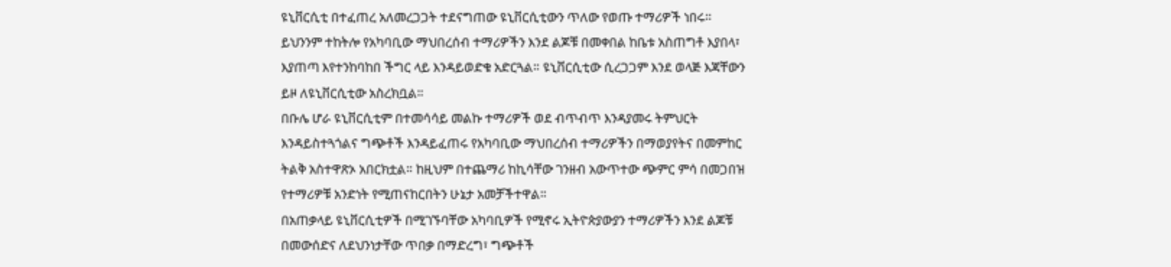ዩኒቨርሲቲ በተፈጠረ አለመረጋጋት ተደናግጠው ዩኒቨርሲቲውን ጥለው የወጡ ተማሪዎች ነበሩ። ይህንንም ተከትሎ የአካባቢው ማህበረሰብ ተማሪዎችን እንደ ልጆቹ በመቀበል ከቤቱ አስጠግቶ እያበላ፣ እያጠጣ እየተንከባከበ ችግር ላይ እንዳይወድቁ አድርጓል። ዩኒቨርሲቲው ሲረጋጋም እንደ ወላጅ እጃቸውን ይዞ ለዩኒቨርሲቲው አስረክቧል።
በቡሌ ሆራ ዩኒቨርሲቲም በተመሳሳይ መልኩ ተማሪዎች ወደ ብጥብጥ እንዳያመሩ ትምህርት እንዳይስተጓጎልና ግጭቶች እንዳይፈጠሩ የአካባቢው ማህበረሰብ ተማሪዎችን በማወያየትና በመምከር ትልቅ አስተዋጽኦ አበርክቷል። ከዚህም በተጨማሪ ከኪሳቸው ገንዘብ አውጥተው ጭምር ምሳ በመጋበዝ የተማሪዎቹ አንድነት የሚጠናከርበትን ሁኔታ አመቻችተዋል።
በአጠቃላይ ዩኒቨርሲቲዎች በሚገኙባቸው አካባቢዎች የሚኖሩ ኢትዮጵያውያን ተማሪዎችን እንደ ልጆቹ በመውሰድና ለደህንነታቸው ጥበቃ በማድረግ፣ ግጭቶች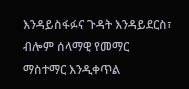እንዳይስፋፉና ጉዳት እንዳይደርስ፣ ብሎም ሰላማዊ የመማር ማስተማር እንዲቀጥል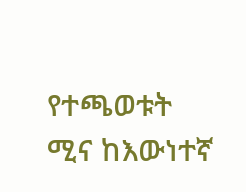የተጫወቱት ሚና ከእውነተኛ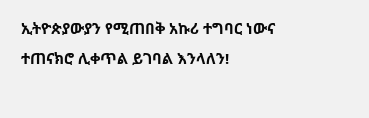ኢትዮጵያውያን የሚጠበቅ አኩሪ ተግባር ነውና ተጠናክሮ ሊቀጥል ይገባል እንላለን!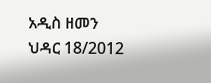አዲስ ዘመን ህዳር 18/2012